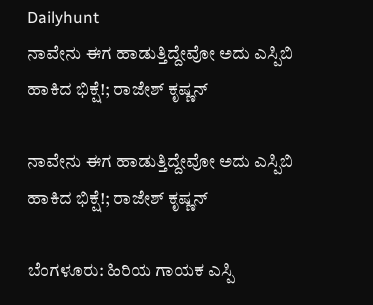Dailyhunt
ನಾವೇನು ಈಗ ಹಾಡುತ್ತಿದ್ದೇವೋ ಅದು ಎಸ್ಪಿಬಿ ಹಾಕಿದ ಭಿಕ್ಷೆ!; ರಾಜೇಶ್ ಕೃಷ್ಣನ್

ನಾವೇನು ಈಗ ಹಾಡುತ್ತಿದ್ದೇವೋ ಅದು ಎಸ್ಪಿಬಿ ಹಾಕಿದ ಭಿಕ್ಷೆ!; ರಾಜೇಶ್ ಕೃಷ್ಣನ್

ಬೆಂಗಳೂರು: ಹಿರಿಯ ಗಾಯಕ ಎಸ್ಪಿ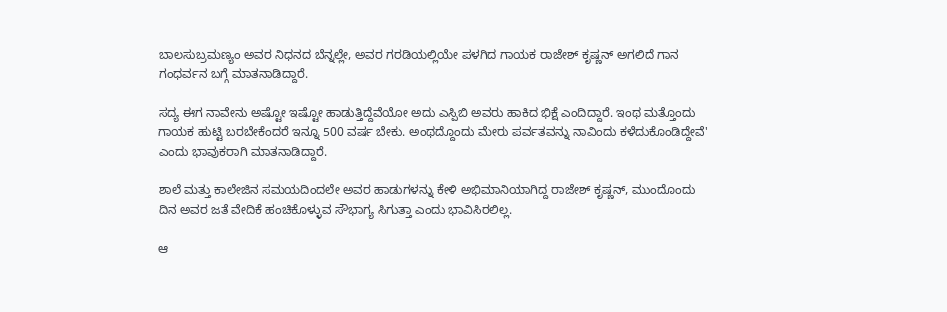ಬಾಲಸುಬ್ರಮಣ್ಯಂ ಅವರ ನಿಧನದ ಬೆನ್ನಲ್ಲೇ, ಅವರ ಗರಡಿಯಲ್ಲಿಯೇ ಪಳಗಿದ ಗಾಯಕ ರಾಜೇಶ್ ಕೃಷ್ಣನ್ ಅಗಲಿದೆ ಗಾನ ಗಂಧರ್ವನ ಬಗ್ಗೆ ಮಾತನಾಡಿದ್ದಾರೆ.

ಸದ್ಯ ಈಗ ನಾವೇನು ಅಷ್ಟೋ ಇಷ್ಟೋ ಹಾಡುತ್ತಿದ್ದೆವೆಯೋ ಅದು ಎಸ್ಪಿಬಿ ಅವರು ಹಾಕಿದ ಭಿಕ್ಷೆ ಎಂದಿದ್ದಾರೆ. ಇಂಥ ಮತ್ತೊಂದು ಗಾಯಕ ಹುಟ್ಟಿ ಬರಬೇಕೆಂದರೆ ಇನ್ನೂ 500 ವರ್ಷ ಬೇಕು. ಅಂಥದ್ದೊಂದು ಮೇರು ಪರ್ವತವನ್ನು ನಾವಿಂದು ಕಳೆದುಕೊಂಡಿದ್ದೇವೆ' ಎಂದು ಭಾವುಕರಾಗಿ ಮಾತನಾಡಿದ್ದಾರೆ.

ಶಾಲೆ ಮತ್ತು ಕಾಲೇಜಿನ ಸಮಯದಿಂದಲೇ ಅವರ ಹಾಡುಗಳನ್ನು ಕೇಳಿ ಅಭಿಮಾನಿಯಾಗಿದ್ದ ರಾಜೇಶ್ ಕೃಷ್ಣನ್, ಮುಂದೊಂದು ದಿನ ಅವರ ಜತೆ ವೇದಿಕೆ ಹಂಚಿಕೊಳ್ಳುವ ಸೌಭಾಗ್ಯ ಸಿಗುತ್ತಾ ಎಂದು ಭಾವಿಸಿರಲಿಲ್ಲ.

ಆ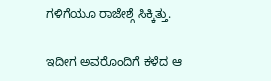ಗಳಿಗೆಯೂ ರಾಜೇಶ್ಗೆ ಸಿಕ್ಕಿತ್ತು.

ಇದೀಗ ಅವರೊಂದಿಗೆ ಕಳೆದ ಆ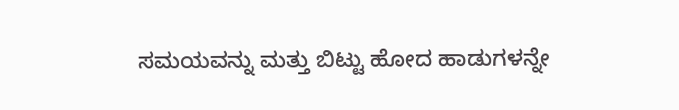ಸಮಯವನ್ನು ಮತ್ತು ಬಿಟ್ಟು ಹೋದ ಹಾಡುಗಳನ್ನೇ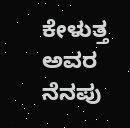ಕೇಳುತ್ತ ಅವರ ನೆನಪು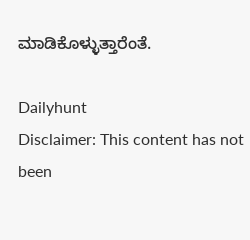ಮಾಡಿಕೊಳ್ಳುತ್ತಾರೆಂತೆ.

Dailyhunt
Disclaimer: This content has not been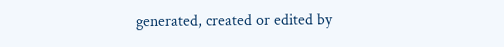generated, created or edited by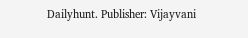Dailyhunt. Publisher: Vijayvani